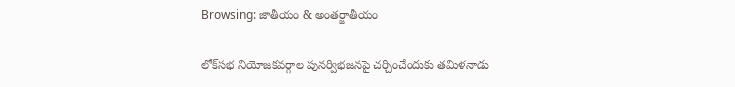Browsing: జాతీయం & అంతర్జాతీయం

లోక్‌సభ నియోజకవర్గాల పునర్విభజనపై చర్చించేందుకు తమిళనాడు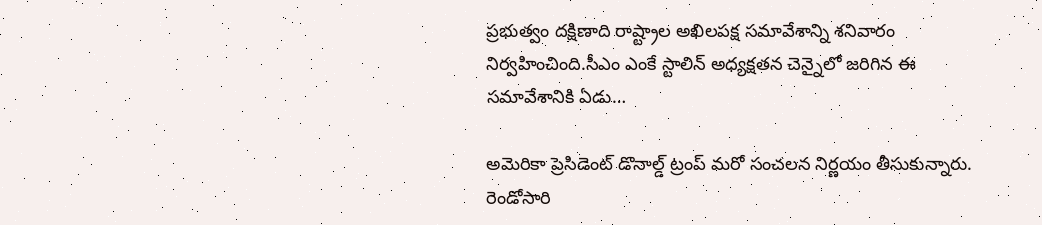ప్రభుత్వం దక్షిణాది రాష్ట్రాల అఖిలపక్ష సమావేశాన్ని శనివారం నిర్వహించింది.సీఎం ఎంకే స్టాలిన్ అధ్యక్షతన చెన్నైలో జరిగిన ఈ సమావేశానికి ఏడు…

అమెరికా ప్రెసిడెంట్ డొనాల్డ్ ట్రంప్ మరో సంచలన నిర్ణయం తీసుకున్నారు. రెండోసారి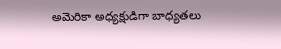అమెరికా అధ్యక్షుడిగా బాధ్య‌త‌లు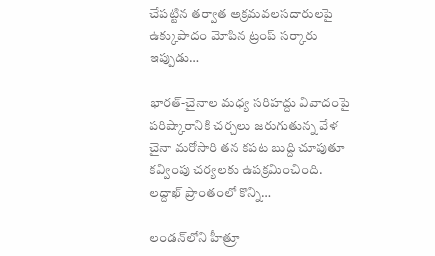చేప‌ట్టిన త‌ర్వాత అక్ర‌మ‌వ‌ల‌స‌దారుల‌పై ఉక్కుపాదం మోపిన ట్రంప్ సర్కారు ఇప్పుడు…

భారత్-చైనాల మధ్య సరిహద్దు వివాదంపై పరిష్కారానికి చర్చలు జరుగుతున్న వేళ చైనా మరోసారి తన కపట బుద్ది చూపుతూ కవ్వింపు చర్యలకు ఉపక్రమించింది. లద్దాఖ్ ప్రాంతంలో కొన్ని…

లండన్‌లోని హీత్రూ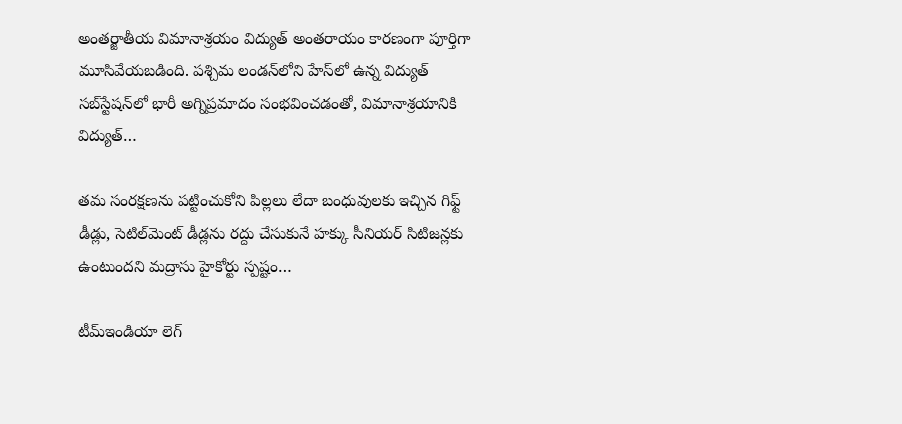అంతర్జాతీయ విమానాశ్రయం విద్యుత్ అంతరాయం కారణంగా పూర్తిగా మూసివేయబడింది. పశ్చిమ లండన్‌లోని హేస్‌లో ఉన్న విద్యుత్ సబ్‌స్టేషన్‌లో భారీ అగ్నిప్రమాదం సంభవించడంతో, విమానాశ్రయానికి విద్యుత్…

తమ సంరక్షణను పట్టించుకోని పిల్లలు లేదా బంధువులకు ఇచ్చిన గిఫ్ట్‌ డీడ్లు, సెటిల్‌మెంట్‌ డీడ్లను రద్దు చేసుకునే హక్కు సీనియర్‌ సిటిజన్లకు ఉంటుందని మద్రాసు హైకోర్టు స్పష్టం…

టీమ్‌ఇండియా లెగ్‌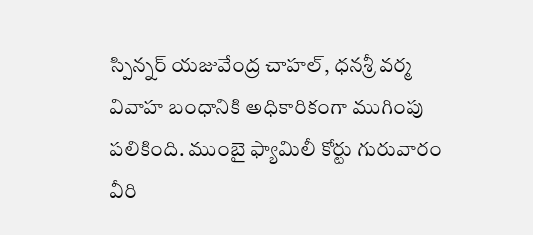స్పిన్నర్‌ యజువేంద్ర చాహల్‌, ధనశ్రీ వర్మ వివాహ బంధానికి అధికారికంగా ముగింపు పలికింది. ముంబై ఫ్యామిలీ కోర్టు గురువారం వీరి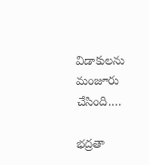విడాకులను మంజూరు చేసింది.…

భద్రతా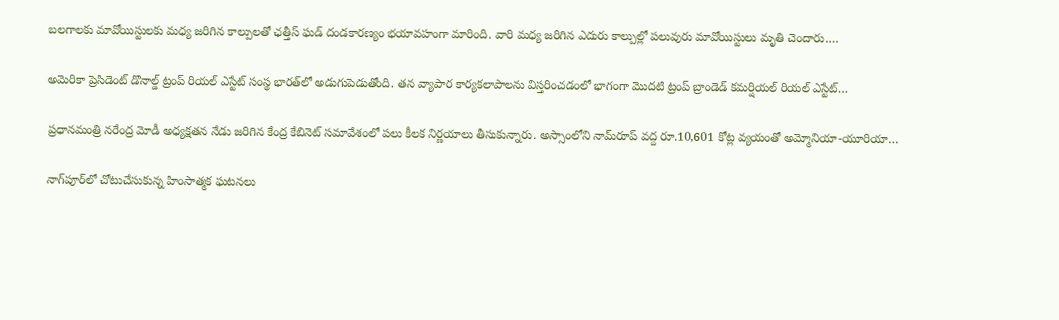బలగాలకు మావోయిస్టులకు మధ్య జరిగిన కాల్పులతో ఛత్తీస్ ఘడ్ దండకారణ్యం భయావహంగా మారింది. వారి మధ్య జరిగిన ఎదురు కాల్పుల్లో పలువురు మావోయిస్టులు మృతి చెందారు.…

అమెరికా ప్రెసిడెంట్ డొనాల్డ్ ట్రంప్ రియల్ ఎస్టేట్ సంస్థ భారత్‌లో అడుగుపెడుతోంది. తన వ్యాపార కార్యకలాపాలను విస్తరించడంలో భాగంగా మొదటి ట్రంప్ బ్రాండెడ్ కమర్షియల్ రియల్ ఎస్టేట్…

ప్రధానమంత్రి నరేంద్ర మోడీ అధ్యక్షతన నేడు జరిగిన కేంద్ర కేబినెట్ సమావేశంలో పలు కీలక నిర్ణయాలు తీసుకున్నారు. అస్సాంలోని నామ్‌రూప్ వద్ద రూ.10,601 కోట్ల వ్యయంతో అమ్మోనియా-యూరియా…

నాగ్‌పూర్‌లో చోటుచేసుకున్న హింసాత్మక ఘటనలు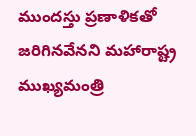ముందస్తు ప్రణాళికతో జరిగినవేనని మహారాష్ట్ర ముఖ్యమంత్రి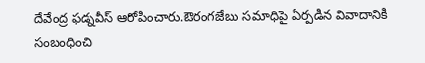దేవేంద్ర ఫడ్నవీస్‌ ఆరోపించారు.ఔరంగజేబు సమాధిపై ఏర్పడిన వివాదానికి సంబంధించి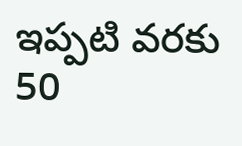ఇప్పటి వరకు 50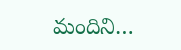మందిని…